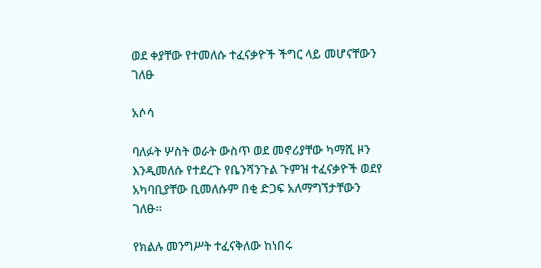ወደ ቀያቸው የተመለሱ ተፈናቃዮች ችግር ላይ መሆናቸውን ገለፁ

አሶሳ

ባለፉት ሦስት ወራት ውስጥ ወደ መኖሪያቸው ካማሺ ዞን እንዲመለሱ የተደረጉ የቤንሻንጉል ጉምዝ ተፈናቃዮች ወደየ አካባቢያቸው ቢመለሱም በቂ ድጋፍ አለማግኘታቸውን ገለፁ።

የክልሉ መንግሥት ተፈናቅለው ከነበሩ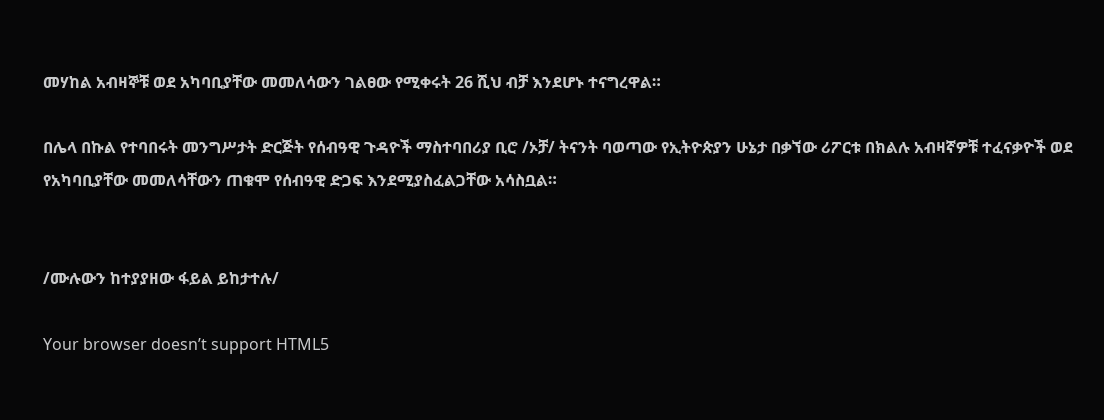መሃከል አብዛኞቹ ወደ አካባቢያቸው መመለሳውን ገልፀው የሚቀሩት 26 ሺህ ብቻ እንደሆኑ ተናግረዋል።

በሌላ በኩል የተባበሩት መንግሥታት ድርጅት የሰብዓዊ ጉዳዮች ማስተባበሪያ ቢሮ /ኦቻ/ ትናንት ባወጣው የኢትዮጵያን ሁኔታ በቃኘው ሪፖርቱ በክልሉ አብዛኛዎቹ ተፈናቃዮች ወደ የአካባቢያቸው መመለሳቸውን ጠቁሞ የሰብዓዊ ድጋፍ እንደሚያስፈልጋቸው አሳስቧል።


/ሙሉውን ከተያያዘው ፋይል ይከታተሉ/

Your browser doesn’t support HTML5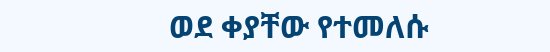ወደ ቀያቸው የተመለሱ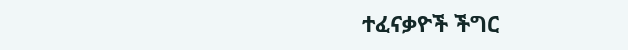ተፈናቃዮች ችግር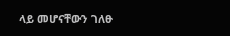ላይ መሆናቸውን ገለፁ